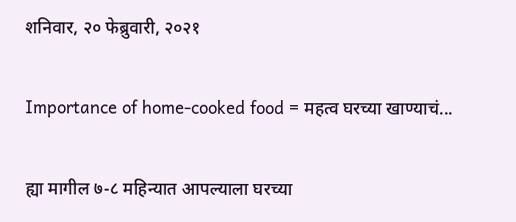शनिवार, २० फेब्रुवारी, २०२१

Importance of home-cooked food = महत्व घरच्या खाण्याचं...

ह्या मागील ७-८ महिन्यात आपल्याला घरच्या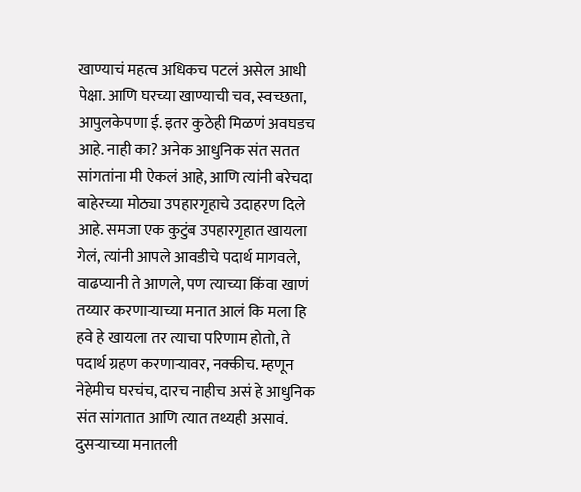खाण्याचं महत्व अधिकच पटलं असेल आधी पेक्षा. आणि घरच्या खाण्याची चव, स्वच्छता, आपुलकेपणा ई. इतर कुठेही मिळणं अवघडच आहे. नाही का? अनेक आधुनिक संत सतत सांगतांना मी ऐकलं आहे, आणि त्यांनी बरेचदा बाहेरच्या मोठ्या उपहारगृहाचे उदाहरण दिले आहे. समजा एक कुटुंब उपहारगृहात खायला गेलं, त्यांनी आपले आवडीचे पदार्थ मागवले, वाढप्यानी ते आणले, पण त्याच्या किंवा खाणं तय्यार करणाऱ्याच्या मनात आलं कि मला हि हवे हे खायला तर त्याचा परिणाम होतो, ते पदार्थ ग्रहण करणाऱ्यावर, नक्कीच. म्हणून नेहेमीच घरचंच, दारच नाहीच असं हे आधुनिक संत सांगतात आणि त्यात तथ्यही असावं. दुसऱ्याच्या मनातली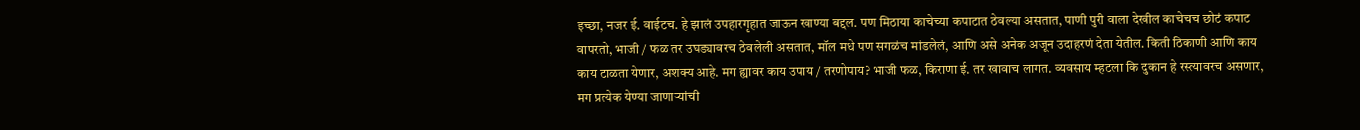इच्छा, नजर ई. वाईटच. हे झालं उपहारगृहात जाऊन खाण्या बद्दल. पण मिठाया काचेच्या कपाटात ठेवल्या असतात, पाणी पुरी वाला देखील काचेचच छोटं कपाट वापरतो, भाजी / फळ तर उघड्यावरच ठेवलेली असतात, मॉल मधे पण सगळंच मांडलेलं, आणि असे अनेक अजून उदाहरणं देता येतील. किती ठिकाणी आणि काय काय टाळता येणार, अशक्य आहे. मग ह्यावर काय उपाय / तरणोपाय? भाजी फळ, किराणा ई. तर खावाच लागत. व्यवसाय म्हटला कि दुकान हे रस्त्यावरच असणार, मग प्रत्येक येण्या जाणाऱ्यांची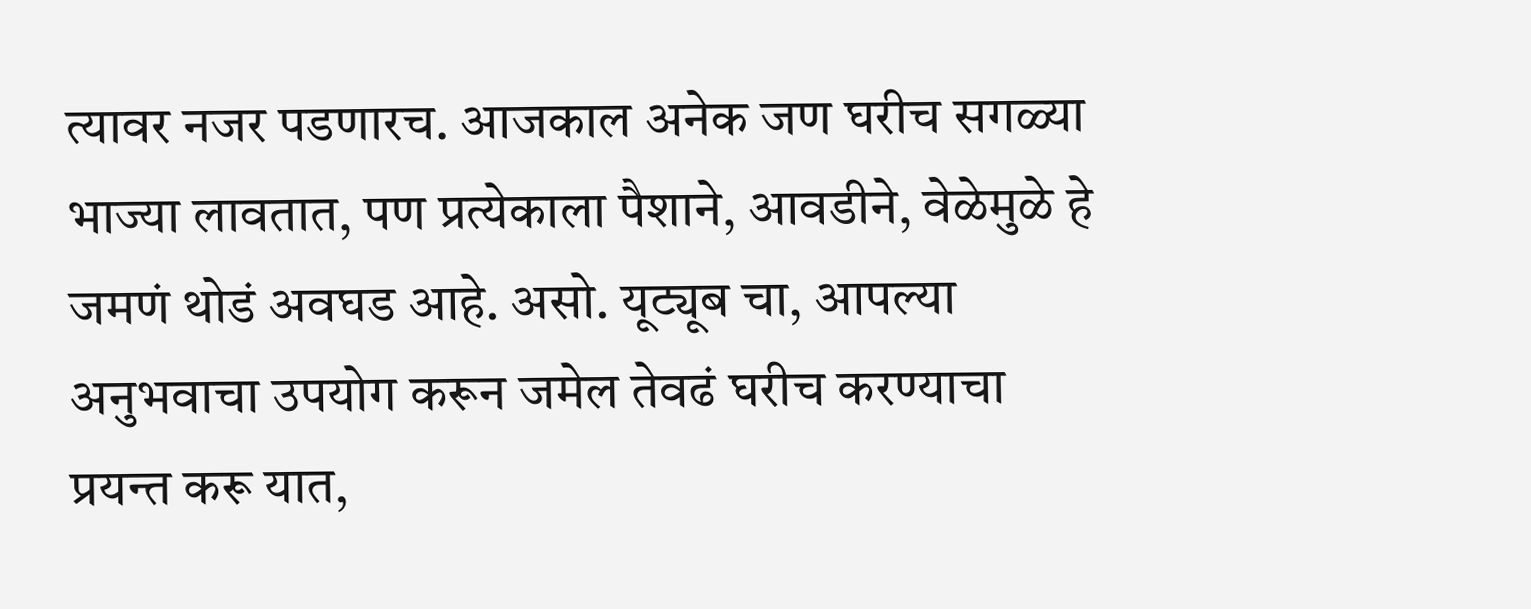त्यावर नजर पडणारच. आजकाल अनेक जण घरीच सगळ्या भाज्या लावतात, पण प्रत्येकाला पैशाने, आवडीने, वेळेमुळे हे जमणं थोडं अवघड आहे. असो. यूट्यूब चा, आपल्या अनुभवाचा उपयोग करून जमेल तेवढं घरीच करण्याचा प्रयन्त करू यात,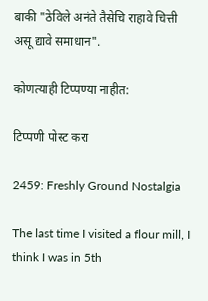बाकी "ठेविले अनंते तैसेचि राहावे चित्ती असू द्यावे समाधान".

कोणत्याही टिप्पण्‍या नाहीत:

टिप्पणी पोस्ट करा

2459: Freshly Ground Nostalgia

The last time I visited a flour mill, I think I was in 5th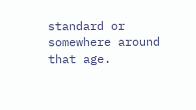standard or somewhere around that age.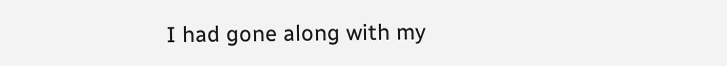I had gone along with my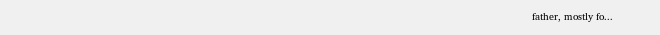father, mostly fo...